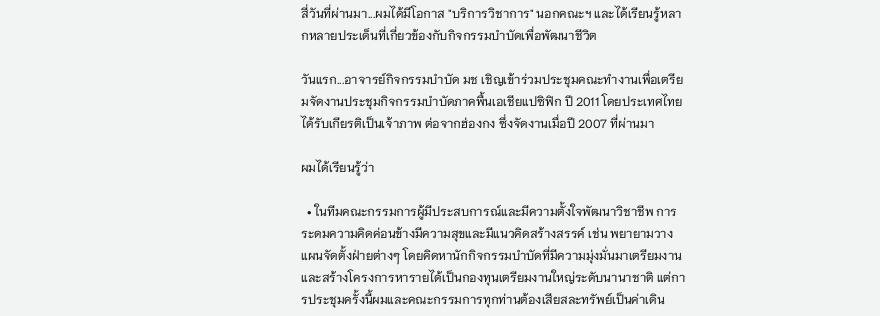สี่วันที่ผ่านมา...ผมได้มีโอกาส "บริการวิชาการ" นอกคณะฯ และได้เรียนรู้หลากหลายประเด็นที่เกี่ยวข้องกับกิจกรรมบำบัดเพื่อพัฒนาชีวิต

วันแรก...อาจารย์กิจกรรมบำบัด มช เชิญเข้าร่วมประชุมคณะทำงานเพื่อเตรียมจัดงานประชุมกิจกรรมบำบัดภาคพื้นเอเชียแปซิฟิก ปี 2011 โดยประเทศไทยได้รับเกียรติเป็นเจ้าภาพ ต่อจากฮ่องกง ซึ่งจัดงานเมื่อปี 2007 ที่ผ่านมา

ผมได้เรียนรู้ว่า

  • ในทีมคณะกรรมการผู้มีประสบการณ์และมีความตั้งใจพัฒนาวิชาชีพ การระดมความคิดค่อนข้างมีความสุขและมีแนวคิดสร้างสรรค์ เช่น พยายามวางแผนจัดตั้งฝ่ายต่างๆ โดยคิดหานักกิจกรรมบำบัดที่มีความมุ่งมั่นมาเตรียมงาน และสร้างโครงการหารายได้เป็นกองทุนเตรียมงานใหญ่ระดับนานาชาติ แต่การประชุมครั้งนี้ผมและคณะกรรมการทุกท่านต้องเสียสละทรัพย์เป็นค่าเดิน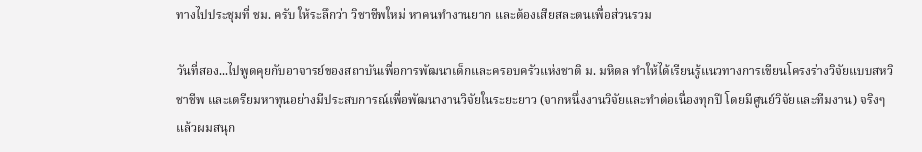ทางไปประชุมที่ ชม. ครับ ให้ระลึกว่า วิชาชีพใหม่ หาคนทำงานยาก และต้องเสียสละตนเพื่อส่วนรวม

วันที่สอง...ไปพูดคุยกับอาจารย์ของสถาบันเพื่อการพัฒนาเด็กและครอบครัวแห่งชาติ ม. มหิดล ทำให้ได้เรียนรู้แนวทางการเขียนโครงร่างวิจัยแบบสหวิชาชีพ และเตรียมหาทุนอย่างมีประสบการณ์เพื่อพัฒนางานวิจัยในระยะยาว (จากหนึ่งงานวิจัยและทำต่อเนื่องทุกปี โดยมีศูนย์วิจัยและทีมงาน) จริงๆ แล้วผมสนุก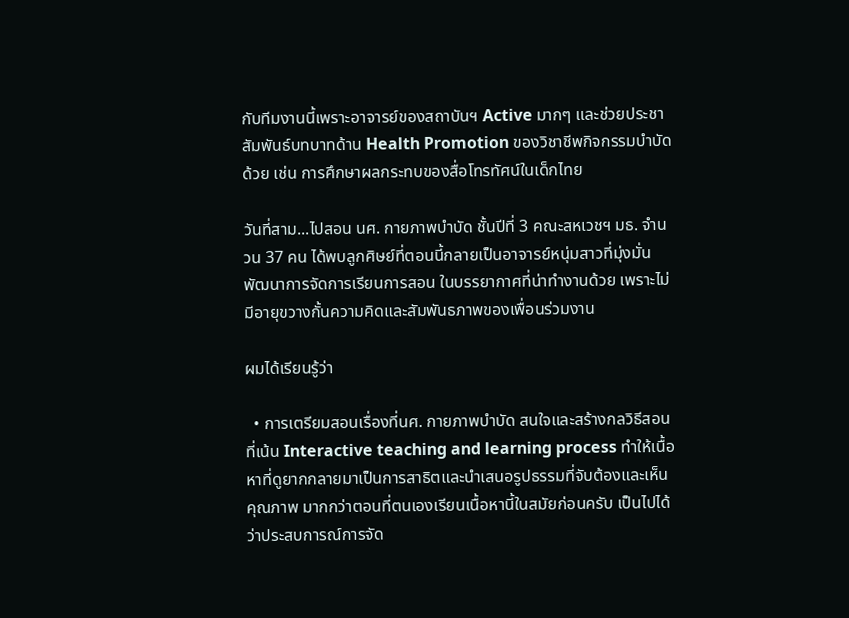กับทีมงานนี้เพราะอาจารย์ของสถาบันฯ Active มากๆ และช่วยประชาสัมพันธ์บทบาทด้าน Health Promotion ของวิชาชีพกิจกรรมบำบัดด้วย เช่น การศึกษาผลกระทบของสื่อโทรทัศน์ในเด็กไทย

วันที่สาม...ไปสอน นศ. กายภาพบำบัด ชั้นปีที่ 3 คณะสหเวชฯ มธ. จำนวน 37 คน ได้พบลูกศิษย์ที่ตอนนี้กลายเป็นอาจารย์หนุ่มสาวที่มุ่งมั่นพัฒนาการจัดการเรียนการสอน ในบรรยากาศที่น่าทำงานด้วย เพราะไม่มีอายุขวางกั้นความคิดและสัมพันธภาพของเพื่อนร่วมงาน

ผมได้เรียนรู้ว่า

  • การเตรียมสอนเรื่องที่นศ. กายภาพบำบัด สนใจและสร้างกลวิธีสอนที่เน้น Interactive teaching and learning process ทำให้เนื้อหาที่ดูยากกลายมาเป็นการสาธิตและนำเสนอรูปธรรมที่จับต้องและเห็นคุณภาพ มากกว่าตอนที่ตนเองเรียนเนื้อหานี้ในสมัยก่อนครับ เป็นไปได้ว่าประสบการณ์การจัด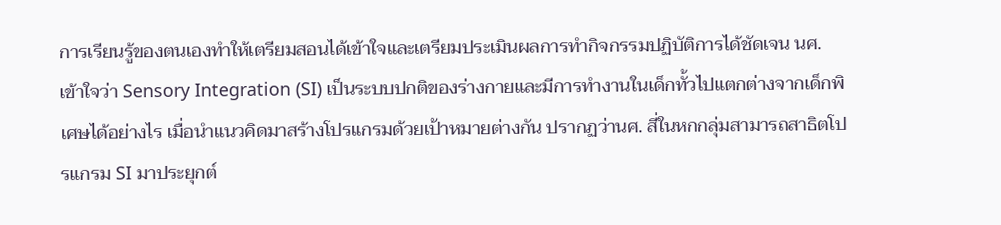การเรียนรู้ของตนเองทำให้เตรียมสอนได้เข้าใจและเตรียมประเมินผลการทำกิจกรรมปฏิบัติการได้ชัดเจน นศ. เข้าใจว่า Sensory Integration (SI) เป็นระบบปกติของร่างกายและมีการทำงานในเด็กทั้วไปแตกต่างจากเด็กพิเศษได้อย่างไร เมื่อนำแนวคิดมาสร้างโปรแกรมด้วยเป้าหมายต่างกัน ปรากฏว่านศ. สี่ในหกกลุ่มสามารถสาธิตโปรแกรม SI มาประยุกต์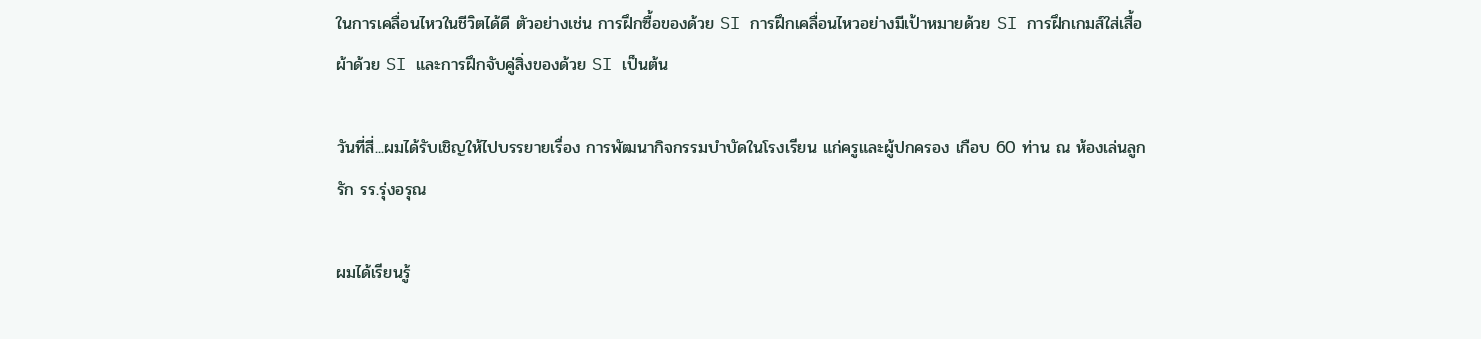ในการเคลื่อนไหวในชีวิตได้ดี ตัวอย่างเช่น การฝึกซื้อของด้วย SI การฝึกเคลื่อนไหวอย่างมีเป้าหมายด้วย SI การฝึกเกมส์ใส่เสื้อผ้าด้วย SI และการฝึกจับคู่สิ่งของด้วย SI เป็นต้น

วันที่สี่...ผมได้รับเชิญให้ไปบรรยายเรื่อง การพัฒนากิจกรรมบำบัดในโรงเรียน แก่ครูและผู้ปกครอง เกือบ 60 ท่าน ณ ห้องเล่นลูกรัก รร.รุ่งอรุณ

ผมได้เรียนรู้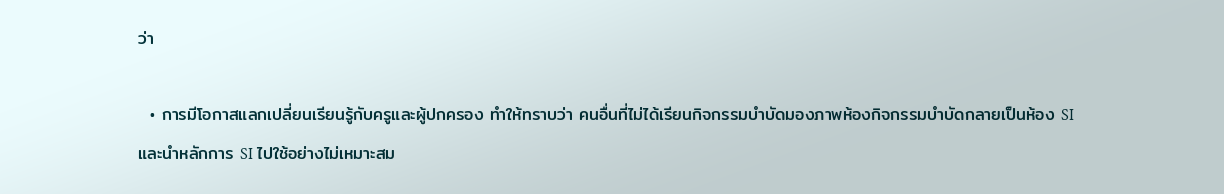ว่า

  • การมีโอกาสแลกเปลี่ยนเรียนรู้กับครูและผู้ปกครอง ทำให้ทราบว่า คนอื่นที่ไม่ได้เรียนกิจกรรมบำบัดมองภาพห้องกิจกรรมบำบัดกลายเป็นห้อง SI และนำหลักการ SI ไปใช้อย่างไม่เหมาะสม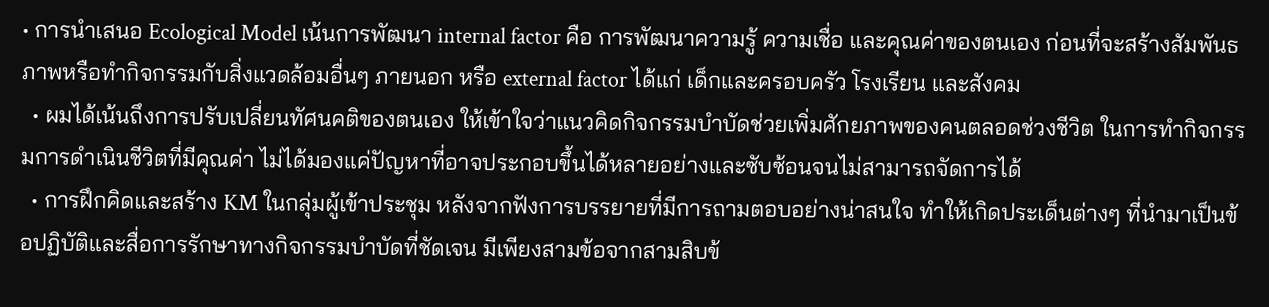• การนำเสนอ Ecological Model เน้นการพัฒนา internal factor คือ การพัฒนาความรู้ ความเชื่อ และคุณค่าของตนเอง ก่อนที่จะสร้างสัมพันธภาพหรือทำกิจกรรมกับสิ่งแวดล้อมอื่นๆ ภายนอก หรือ external factor ได้แก่ เด็กและครอบครัว โรงเรียน และสังคม
  • ผมได้เน้นถึงการปรับเปลี่ยนทัศนคติของตนเอง ให้เข้าใจว่าแนวคิดกิจกรรมบำบัดช่วยเพิ่มศักยภาพของคนตลอดช่วงชีวิต ในการทำกิจกรรมการดำเนินชีวิตที่มีคุณค่า ไม่ได้มองแค่ปัญหาที่อาจประกอบขึ้นได้หลายอย่างและซับซ้อนจนไม่สามารถจัดการได้
  • การฝึกคิดและสร้าง KM ในกลุ่มผู้เข้าประชุม หลังจากฟังการบรรยายที่มีการถามตอบอย่างน่าสนใจ ทำให้เกิดประเด็นต่างๆ ที่นำมาเป็นข้อปฏิบัติและสื่อการรักษาทางกิจกรรมบำบัดที่ชัดเจน มีเพียงสามข้อจากสามสิบข้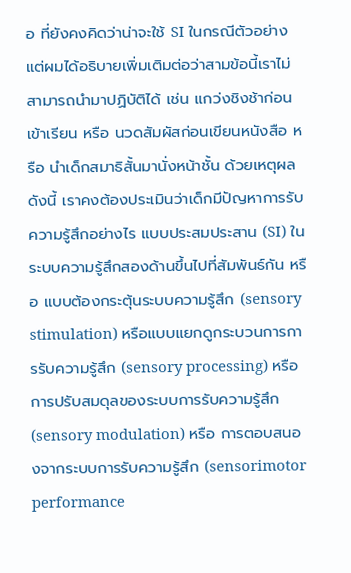อ ที่ยังคงคิดว่าน่าจะใช้ SI ในกรณีตัวอย่าง แต่ผมได้อธิบายเพิ่มเติมต่อว่าสามข้อนี้เราไม่สามารถนำมาปฏิบัติได้ เช่น แกว่งชิงช้าก่อนเข้าเรียน หรือ นวดสัมผัสก่อนเขียนหนังสือ หรือ นำเด็กสมาธิสั้นมานั่งหน้าชั้น ด้วยเหตุผลดังนี้ เราคงต้องประเมินว่าเด็กมีปัญหาการรับความรู้สึกอย่างไร แบบประสมประสาน (SI) ในระบบความรู้สึกสองด้านขึ้นไปที่สัมพันธ์กัน หรือ แบบต้องกระตุ้นระบบความรู้สึก (sensory stimulation) หรือแบบแยกดูกระบวนการการรับความรู้สึก (sensory processing) หรือ การปรับสมดุลของระบบการรับความรู้สึก (sensory modulation) หรือ การตอบสนองจากระบบการรับความรู้สึก (sensorimotor performance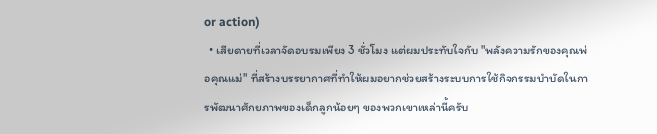or action)
  • เสียดายที่เวลาจัดอบรมเพียง 3 ชั่วโมง แต่ผมประทับใจกับ "พลังความรักของคุณพ่อคุณแม่" ที่สร้างบรรยากาศที่ทำให้ผมอยากช่วยสร้างระบบการใช้กิจกรรมบำบัดในการพัฒนาศักยภาพของเด็กลูกน้อยๆ ของพวกเขาเหล่านี้ครับ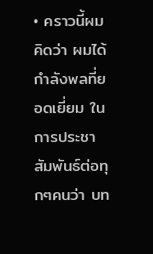• คราวนี้ผมคิดว่า ผมได้กำลังพลที่ยอดเยี่ยม ในการประชาสัมพันธ์ต่อทุกๆคนว่า บท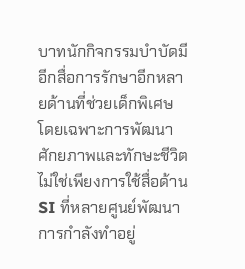บาทนักกิจกรรมบำบัดมีอีกสื่อการรักษาอีกหลายด้านที่ช่วยเด็กพิเศษ โดยเฉพาะการพัฒนาศักยภาพและทักษะชีวิต ไม่ใช่เพียงการใช้สื่อด้าน SI ที่หลายศูนย์พัฒนาการกำลังทำอยู่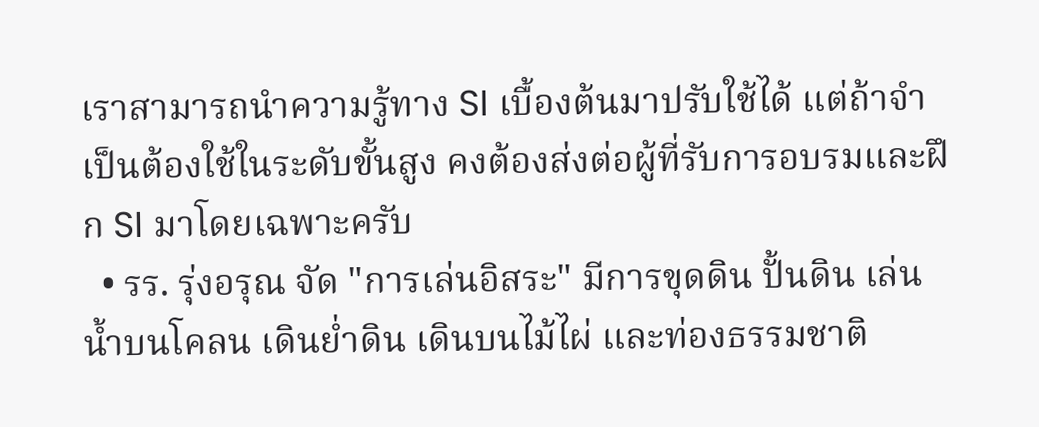เราสามารถนำความรู้ทาง SI เบื้องต้นมาปรับใช้ได้ แต่ถ้าจำเป็นต้องใช้ในระดับขั้นสูง คงต้องส่งต่อผู้ที่รับการอบรมและฝึก SI มาโดยเฉพาะครับ
  • รร. รุ่งอรุณ จัด "การเล่นอิสระ" มีการขุดดิน ปั้นดิน เล่นน้ำบนโคลน เดินย่ำดิน เดินบนไม้ไผ่ และท่องธรรมชาติ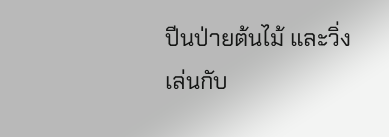ปีนป่ายต้นไม้ และวิ่งเล่นกับ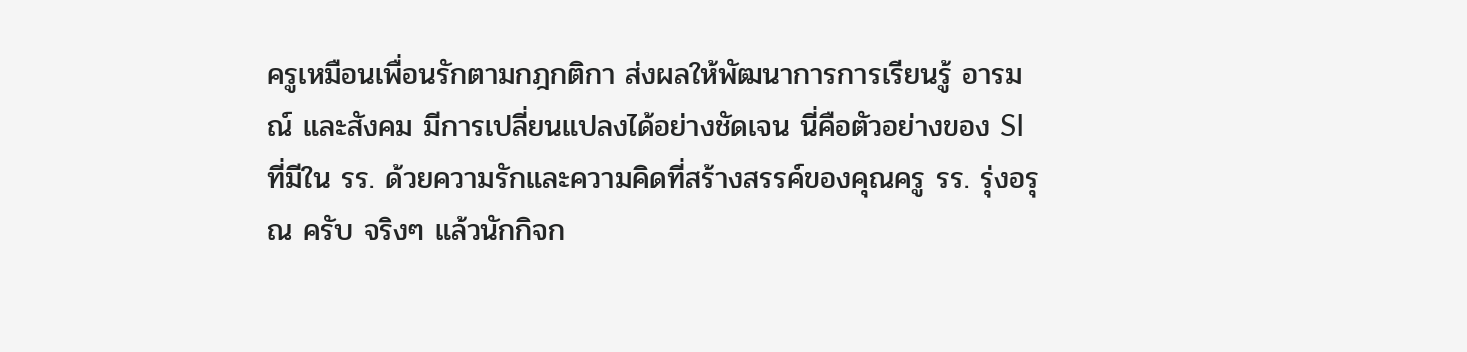ครูเหมือนเพื่อนรักตามกฎกติกา ส่งผลให้พัฒนาการการเรียนรู้ อารมณ์ และสังคม มีการเปลี่ยนแปลงได้อย่างชัดเจน นี่คือตัวอย่างของ SI ที่มีใน รร. ด้วยความรักและความคิดที่สร้างสรรค์ของคุณครู รร. รุ่งอรุณ ครับ จริงๆ แล้วนักกิจก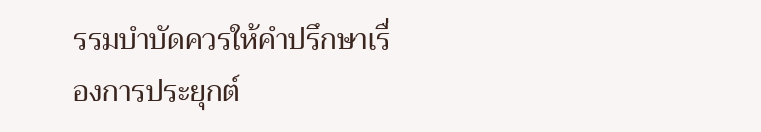รรมบำบัดควรให้คำปรึกษาเรื่องการประยุกต์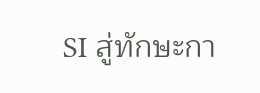SI สู่ทักษะกา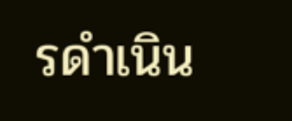รดำเนิน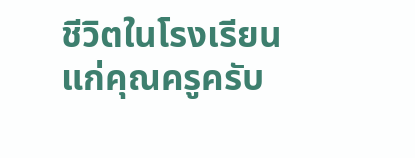ชีวิตในโรงเรียนแก่คุณครูครับ